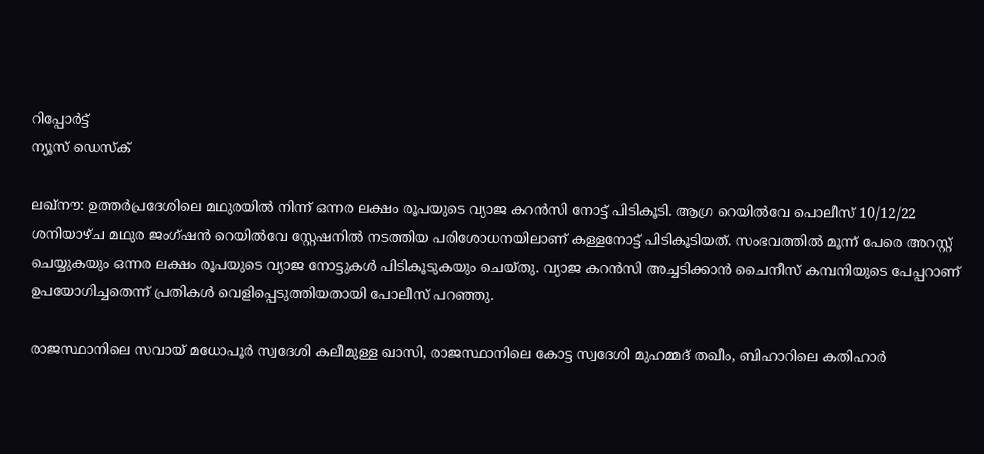റിപ്പോര്‍ട്ട്
ന്യൂസ് ഡെസ്ക്

ലഖ്നൗ: ഉത്തർപ്രദേശിലെ മഥുരയിൽ നിന്ന് ഒന്നര ലക്ഷം രൂപയുടെ വ്യാജ കറൻസി നോട്ട് പിടികൂടി. ആഗ്ര റെയിൽവേ പൊലീസ് 10/12/22 ശനിയാഴ്ച മഥുര ജംഗ്ഷൻ റെയിൽവേ സ്റ്റേഷനിൽ നടത്തിയ പരിശോധനയിലാണ് കള്ളനോട്ട് പിടികൂടിയത്. സംഭവത്തിൽ മൂന്ന് പേരെ അറസ്റ്റ് ചെയ്യുകയും ഒന്നര ലക്ഷം രൂപയുടെ വ്യാജ നോട്ടുകൾ പിടികൂടുകയും ചെയ്തു. വ്യാജ കറൻസി അച്ചടിക്കാൻ ചൈനീസ് കമ്പനിയുടെ പേപ്പറാണ് ഉപയോഗിച്ചതെന്ന് പ്രതികൾ വെളിപ്പെടുത്തിയതായി പോലീസ് പറഞ്ഞു.

രാജസ്ഥാനിലെ സവായ് മധോപൂർ സ്വദേശി കലീമുള്ള ഖാസി, രാജസ്ഥാനിലെ കോട്ട സ്വദേശി മുഹമ്മദ് തഖീം, ബിഹാറിലെ കതിഹാർ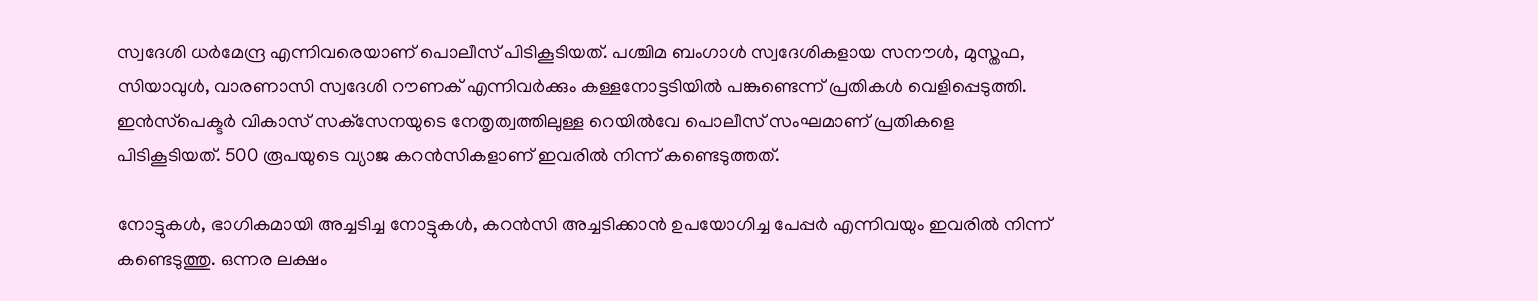സ്വദേശി ധർമേന്ദ്ര എന്നിവരെയാണ് പൊലീസ് പിടികൂടിയത്. പശ്ചിമ ബംഗാൾ സ്വദേശികളായ സനൗൾ, മുസ്തഫ, സിയാവുൾ, വാരണാസി സ്വദേശി റൗണക് എന്നിവർക്കും കള്ളനോട്ടടിയിൽ പങ്കുണ്ടെന്ന് പ്രതികൾ വെളിപ്പെടുത്തി. ഇൻസ്‌പെക്ടർ വികാസ് സക്‌സേനയുടെ നേതൃത്വത്തിലുള്ള റെയിൽവേ പൊലീസ് സംഘമാണ് പ്രതികളെ പിടികൂടിയത്. 500 രൂപയുടെ വ്യാജ കറൻസികളാണ് ഇവരിൽ നിന്ന് കണ്ടെടുത്തത്.

നോട്ടുകൾ, ഭാഗികമായി അച്ചടിച്ച നോട്ടുകൾ, കറൻസി അച്ചടിക്കാൻ ഉപയോഗിച്ച പേപ്പർ എന്നിവയും ഇവരിൽ നിന്ന് കണ്ടെടുത്തു. ഒന്നര ലക്ഷം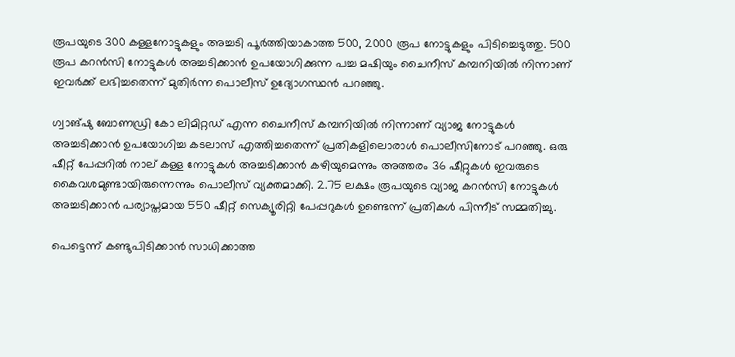രൂപയുടെ 300 കള്ളനോട്ടുകളും അച്ചടി പൂർത്തിയാകാത്ത 500, 2000 രൂപ നോട്ടുകളും പിടിച്ചെടുത്തു. 500 രൂപ കറൻസി നോട്ടുകൾ അച്ചടിക്കാൻ ഉപയോഗിക്കുന്ന പച്ച മഷിയും ചൈനീസ് കമ്പനിയിൽ നിന്നാണ് ഇവർക്ക് ലഭിച്ചതെന്ന് മുതിർന്ന പൊലീസ് ഉദ്യോഗസ്ഥൻ പറഞ്ഞു.

ഗ്വാങ്‌ഷു ബോണഡ്രി കോ ലിമിറ്റഡ് എന്ന ചൈനീസ് കമ്പനിയിൽ നിന്നാണ് വ്യാജ നോട്ടുകൾ അച്ചടിക്കാൻ ഉപയോഗിച്ച കടലാസ് എത്തിച്ചതെന്ന് പ്രതികളിലൊരാൾ പൊലീസിനോട് പറഞ്ഞു. ഒരു ഷീറ്റ് പേപ്പറിൽ നാല് കള്ള നോട്ടുകൾ അച്ചടിക്കാൻ കഴിയുമെന്നും അത്തരം 36 ഷീറ്റുകൾ ഇവരുടെ കൈവശമുണ്ടായിരുന്നെന്നും പൊലീസ് വ്യക്തമാക്കി. 2.75 ലക്ഷം രൂപയുടെ വ്യാജ കറൻസി നോട്ടുകൾ അച്ചടിക്കാൻ പര്യാപ്തമായ 550 ഷീറ്റ് സെക്യൂരിറ്റി പേപ്പറുകൾ ഉണ്ടെന്ന് പ്രതികൾ പിന്നീട് സമ്മതിച്ചു.

പെട്ടെന്ന് കണ്ടുപിടിക്കാൻ സാധിക്കാത്ത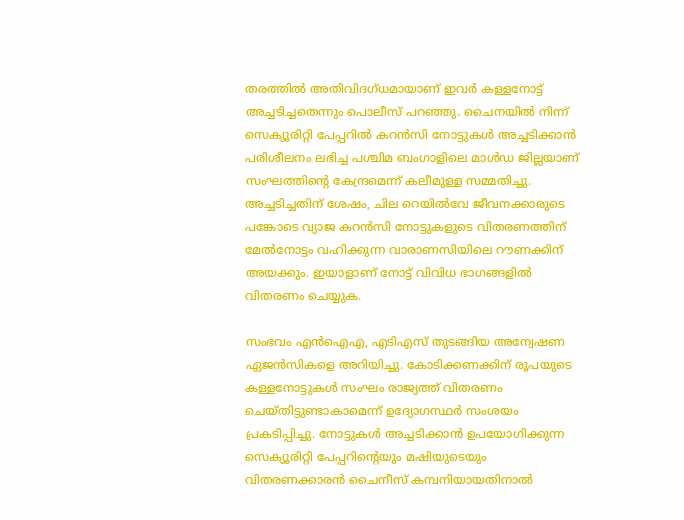തരത്തിൽ അതിവിദഗ്ധമായാണ് ഇവർ കള്ളനോട്ട് അച്ചടിച്ചതെന്നും പൊലീസ് പറഞ്ഞു. ചൈനയിൽ നിന്ന് സെക്യൂരിറ്റി പേപ്പറിൽ കറൻസി നോട്ടുകൾ അച്ചടിക്കാൻ പരിശീലനം ലഭിച്ച പശ്ചിമ ബംഗാളിലെ മാൾഡ ജില്ലയാണ് സംഘത്തിന്റെ കേന്ദ്രമെന്ന് കലീമുള്ള സമ്മതിച്ചു. അച്ചടിച്ചതിന് ശേഷം, ചില റെയിൽവേ ജീവനക്കാരുടെ പങ്കോടെ വ്യാജ കറൻസി നോട്ടുകളുടെ വിതരണത്തിന് മേൽനോട്ടം വഹിക്കുന്ന വാരാണസിയിലെ റൗണക്കിന് അയക്കും. ഇയാളാണ് നോട്ട് വിവിധ ഭാഗങ്ങളിൽ‌ വിതരണം ചെയ്യുക.

സംഭവം എൻഐഎ, എടിഎസ് തുടങ്ങിയ അന്വേഷണ ഏജൻസികളെ അറിയിച്ചു. കോടിക്കണക്കിന് രൂപയുടെ കള്ളനോട്ടുകൾ സംഘം രാജ്യത്ത് വിതരണം ചെയ്തിട്ടുണ്ടാകാമെന്ന് ഉദ്യോഗസ്ഥർ സംശയം പ്രകടിപ്പിച്ചു. നോട്ടുകൾ അച്ചടിക്കാൻ ഉപയോഗിക്കുന്ന സെക്യൂരിറ്റി പേപ്പറിന്റെയും മഷിയുടെയും വിതരണക്കാരൻ ചൈനീസ് കമ്പനിയായതിനാൽ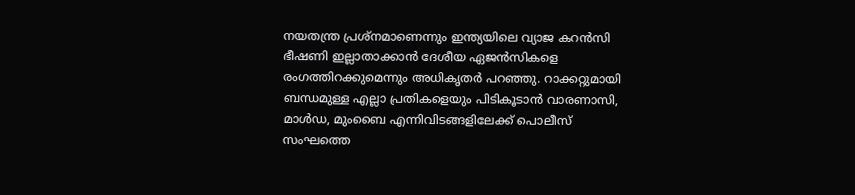നയതന്ത്ര പ്രശ്‌നമാണെന്നും ഇന്ത്യയിലെ വ്യാജ കറൻസി ഭീഷണി ഇല്ലാതാക്കാൻ ദേശീയ ഏജൻസികളെ രംഗത്തിറക്കുമെന്നും അധികൃതർ പറഞ്ഞു. റാക്കറ്റുമായി ബന്ധമുള്ള എല്ലാ പ്രതികളെയും പിടികൂടാൻ വാരണാസി, മാൾഡ, മുംബൈ എന്നിവിടങ്ങളിലേക്ക് പൊലീസ് സംഘത്തെ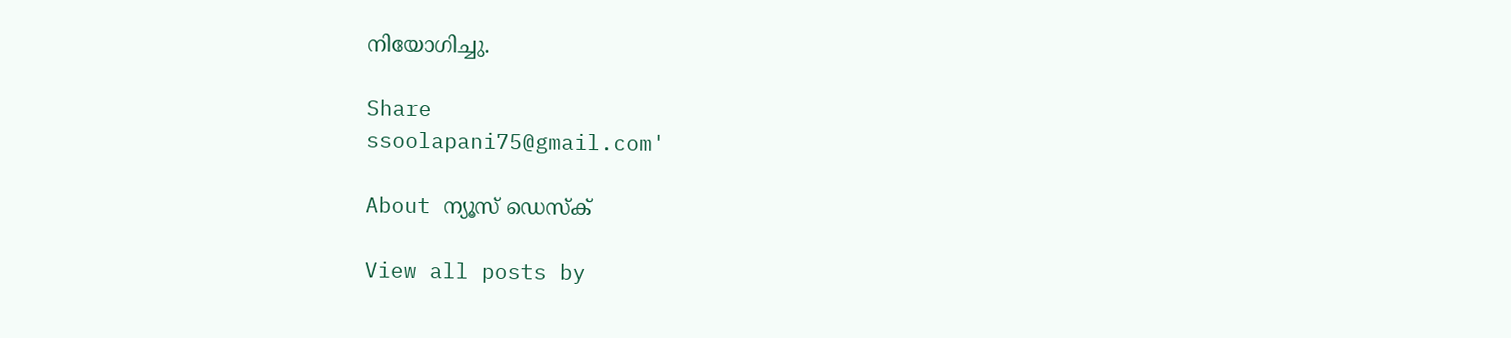നിയോഗിച്ചു.

Share
ssoolapani75@gmail.com'

About ന്യൂസ് ഡെസ്ക്

View all posts by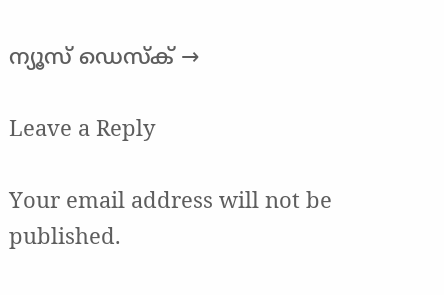ന്യൂസ് ഡെസ്ക് →

Leave a Reply

Your email address will not be published.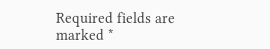Required fields are marked *